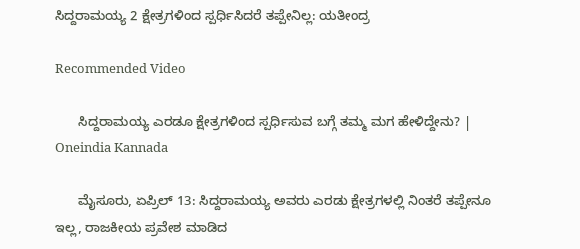ಸಿದ್ದರಾಮಯ್ಯ 2 ಕ್ಷೇತ್ರಗಳಿಂದ ಸ್ಪರ್ಧಿಸಿದರೆ ತಪ್ಪೇನಿಲ್ಲ: ಯತೀಂದ್ರ

Recommended Video

      ಸಿದ್ದರಾಮಯ್ಯ ಎರಡೂ ಕ್ಷೇತ್ರಗಳಿಂದ ಸ್ಪರ್ಧಿಸುವ ಬಗ್ಗೆ ತಮ್ಮ ಮಗ ಹೇಳಿದ್ದೇನು? | Oneindia Kannada

      ಮೈಸೂರು, ಏಪ್ರಿಲ್ 13: ಸಿದ್ದರಾಮಯ್ಯ ಅವರು ಎರಡು ಕ್ಷೇತ್ರಗಳಲ್ಲಿ ನಿಂತರೆ ತಪ್ಪೇನೂ ಇಲ್ಲ, ರಾಜಕೀಯ ಪ್ರವೇಶ ಮಾಡಿದ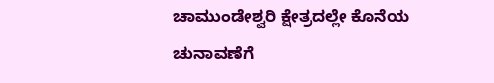ಚಾಮುಂಡೇಶ್ವರಿ ಕ್ಷೇತ್ರದಲ್ಲೇ ಕೊನೆಯ ಚುನಾವಣೆಗೆ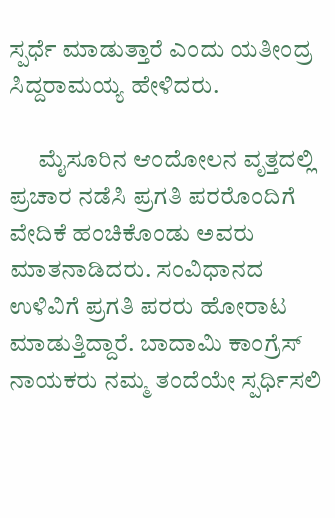ಸ್ಪರ್ಧೆ ಮಾಡುತ್ತಾರೆ ಎಂದು ಯತೀಂದ್ರ ಸಿದ್ದರಾಮಯ್ಯ ಹೇಳಿದರು.

      ಮೈಸೂರಿನ ಆಂದೋಲನ ವೃತ್ತದಲ್ಲಿ ಪ್ರಚಾರ ನಡೆಸಿ ಪ್ರಗತಿ ಪರರೊಂದಿಗೆ ವೇದಿಕೆ ಹಂಚಿಕೊಂಡು ಅವರು ಮಾತನಾಡಿದರು. ಸಂವಿಧಾನದ ಉಳಿವಿಗೆ ಪ್ರಗತಿ ಪರರು ಹೋರಾಟ ಮಾಡುತ್ತಿದ್ದಾರೆ. ಬಾದಾಮಿ ಕಾಂಗ್ರೆಸ್ ನಾಯಕರು ನಮ್ಮ ತಂದೆಯೇ ಸ್ಪರ್ಧಿಸಲಿ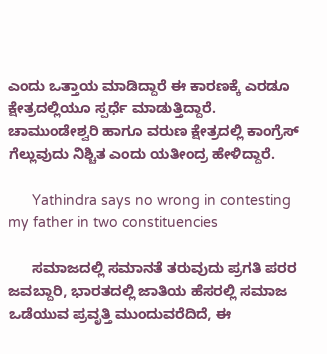ಎಂದು ಒತ್ತಾಯ ಮಾಡಿದ್ದಾರೆ ಈ ಕಾರಣಕ್ಕೆ ಎರಡೂ ಕ್ಷೇತ್ರದಲ್ಲಿಯೂ ಸ್ಪರ್ಧೆ ಮಾಡುತ್ತಿದ್ದಾರೆ. ಚಾಮುಂಡೇಶ್ವರಿ ಹಾಗೂ ವರುಣ ಕ್ಷೇತ್ರದಲ್ಲಿ ಕಾಂಗ್ರೆಸ್ ಗೆಲ್ಲುವುದು ನಿಶ್ಚಿತ ಎಂದು ಯತೀಂದ್ರ ಹೇಳಿದ್ದಾರೆ.

      Yathindra says no wrong in contesting my father in two constituencies

      ಸಮಾಜದಲ್ಲಿ ಸಮಾನತೆ ತರುವುದು ಪ್ರಗತಿ ಪರರ ಜವಬ್ದಾರಿ, ಭಾರತದಲ್ಲಿ ಜಾತಿಯ ಹೆಸರಲ್ಲಿ ಸಮಾಜ ಒಡೆಯುವ ಪ್ರವೃತ್ತಿ ಮುಂದುವರೆದಿದೆ, ಈ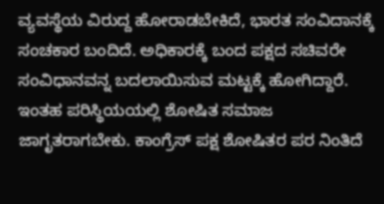ವ್ಯವಸ್ಥೆಯ ವಿರುದ್ದ ಹೋರಾಡಬೇಕಿದೆ, ಭಾರತ ಸಂವಿದಾನಕ್ಕೆ ಸಂಚಕಾರ ಬಂದಿದೆ. ಅಧಿಕಾರಕ್ಕೆ ಬಂದ ಪಕ್ಷದ ಸಚಿವರೇ ಸಂವಿಧಾನವನ್ನ ಬದಲಾಯಿಸುವ ಮಟ್ಟಕ್ಕೆ ಹೋಗಿದ್ದಾರೆ. ಇಂತಹ ಪರಿಸ್ಥಿಯಯಲ್ಲಿ ಶೋಷಿತ ಸಮಾಜ ಜಾಗೃತರಾಗಬೇಕು. ಕಾಂಗ್ರೆಸ್ ಪಕ್ಷ ಶೋಷಿತರ ಪರ ನಿಂತಿದೆ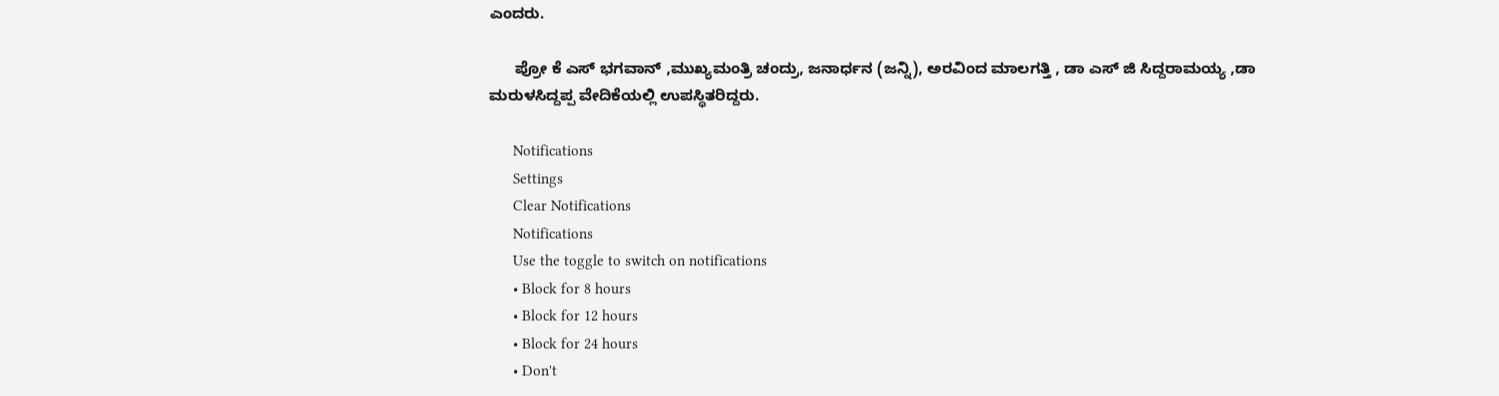ಎಂದರು.

      ಪ್ರೋ ಕೆ ಎಸ್ ಭಗವಾನ್ ,ಮುಖ್ಯಮಂತ್ರಿ ಚಂದ್ರು, ಜನಾರ್ಧನ (ಜನ್ನಿ), ಅರವಿಂದ ಮಾಲಗತ್ತಿ , ಡಾ ಎಸ್ ಜಿ ಸಿದ್ದರಾಮಯ್ಯ ,ಡಾ ಮರುಳಸಿದ್ದಪ್ಪ ವೇದಿಕೆಯಲ್ಲಿ ಉಪಸ್ಥಿತರಿದ್ದರು.

      Notifications
      Settings
      Clear Notifications
      Notifications
      Use the toggle to switch on notifications
      • Block for 8 hours
      • Block for 12 hours
      • Block for 24 hours
      • Don't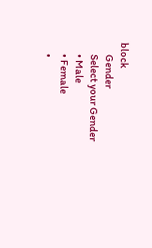block
      Gender
      Select your Gender
      • Male
      • Female
      •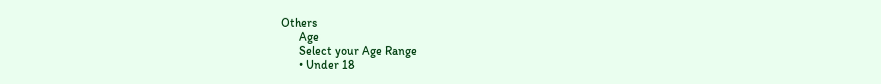Others
      Age
      Select your Age Range
      • Under 18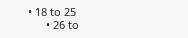• 18 to 25
      • 26 to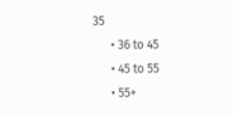35
      • 36 to 45
      • 45 to 55
      • 55+